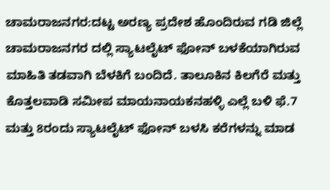ಚಾಮರಾಜನಗರ:ದಟ್ಟ ಅರಣ್ಯ ಪ್ರದೇಶ ಹೊಂದಿರುವ ಗಡಿ ಜಿಲ್ಲೆ ಚಾಮರಾಜನಗರ ದಲ್ಲಿ ಸ್ಯಾಟಲೈಟ್ ಫೋನ್ ಬಳಕೆಯಾಗಿರುವ ಮಾಹಿತಿ ತಡವಾಗಿ ಬೆಳಕಿಗೆ ಬಂದಿದೆ. ತಾಲೂಕಿನ ಕಿಲಗೆರೆ ಮತ್ತು ಕೊತ್ತಲವಾಡಿ ಸಮೀಪ ಮಾಯನಾಯಕನಹಳ್ಳಿ ಎಲ್ಲೆ ಬಳಿ ಫೆ.7 ಮತ್ತು 8ರಂದು ಸ್ಯಾಟಲೈಟ್ ಫೋನ್ ಬಳಸಿ ಕರೆಗಳನ್ನು ಮಾಡ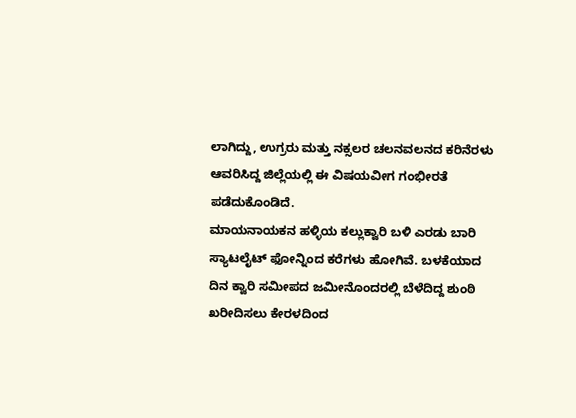ಲಾಗಿದ್ದು, ಉಗ್ರರು ಮತ್ತು ನಕ್ಸಲರ ಚಲನವಲನದ ಕರಿನೆರಳು ಆವರಿಸಿದ್ದ ಜಿಲ್ಲೆಯಲ್ಲಿ ಈ ವಿಷಯವೀಗ ಗಂಭೀರತೆ ಪಡೆದುಕೊಂಡಿದೆ.
ಮಾಯನಾಯಕನ ಹಳ್ಳಿಯ ಕಲ್ಲುಕ್ವಾರಿ ಬಳಿ ಎರಡು ಬಾರಿ ಸ್ಯಾಟಲೈಟ್ ಫೋನ್ನಿಂದ ಕರೆಗಳು ಹೋಗಿವೆ. ಬಳಕೆಯಾದ ದಿನ ಕ್ವಾರಿ ಸಮೀಪದ ಜಮೀನೊಂದರಲ್ಲಿ ಬೆಳೆದಿದ್ದ ಶುಂಠಿ ಖರೀದಿಸಲು ಕೇರಳದಿಂದ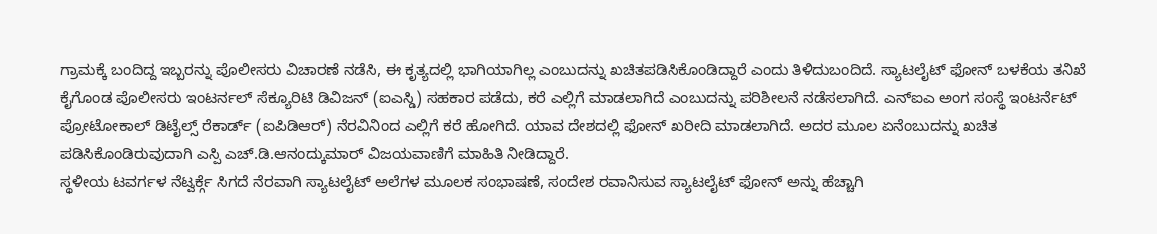ಗ್ರಾಮಕ್ಕೆ ಬಂದಿದ್ದ ಇಬ್ಬರನ್ನು ಪೊಲೀಸರು ವಿಚಾರಣೆ ನಡೆಸಿ, ಈ ಕೃತ್ಯದಲ್ಲಿ ಭಾಗಿಯಾಗಿಲ್ಲ ಎಂಬುದನ್ನು ಖಚಿತಪಡಿಸಿಕೊಂಡಿದ್ದಾರೆ ಎಂದು ತಿಳಿದುಬಂದಿದೆ. ಸ್ಯಾಟಲೈಟ್ ಫೋನ್ ಬಳಕೆಯ ತನಿಖೆ ಕೈಗೊಂಡ ಪೊಲೀಸರು ಇಂಟರ್ನಲ್ ಸೆಕ್ಯೂರಿಟಿ ಡಿವಿಜನ್ (ಐಎಸ್ಡಿ) ಸಹಕಾರ ಪಡೆದು, ಕರೆ ಎಲ್ಲಿಗೆ ಮಾಡಲಾಗಿದೆ ಎಂಬುದನ್ನು ಪರಿಶೀಲನೆ ನಡೆಸಲಾಗಿದೆ. ಎನ್ಐಎ ಅಂಗ ಸಂಸ್ಥೆ ಇಂಟರ್ನೆಟ್ ಪ್ರೋಟೋಕಾಲ್ ಡಿಟೈಲ್ಸ್ ರೆಕಾರ್ಡ್ (ಐಪಿಡಿಆರ್) ನೆರವಿನಿಂದ ಎಲ್ಲಿಗೆ ಕರೆ ಹೋಗಿದೆ. ಯಾವ ದೇಶದಲ್ಲಿ ಫೋನ್ ಖರೀದಿ ಮಾಡಲಾಗಿದೆ. ಅದರ ಮೂಲ ಏನೆಂಬುದನ್ನು ಖಚಿತ ಪಡಿಸಿಕೊಂಡಿರುವುದಾಗಿ ಎಸ್ಪಿ ಎಚ್.ಡಿ.ಆನಂದ್ಕುಮಾರ್ ವಿಜಯವಾಣಿಗೆ ಮಾಹಿತಿ ನೀಡಿದ್ದಾರೆ.
ಸ್ಥಳೀಯ ಟವರ್ಗಳ ನೆಟ್ವರ್ಕ್ಗೆ ಸಿಗದೆ ನೆರವಾಗಿ ಸ್ಯಾಟಲೈಟ್ ಅಲೆಗಳ ಮೂಲಕ ಸಂಭಾಷಣೆ, ಸಂದೇಶ ರವಾನಿಸುವ ಸ್ಯಾಟಲೈಟ್ ಫೋನ್ ಅನ್ನು ಹೆಚ್ಚಾಗಿ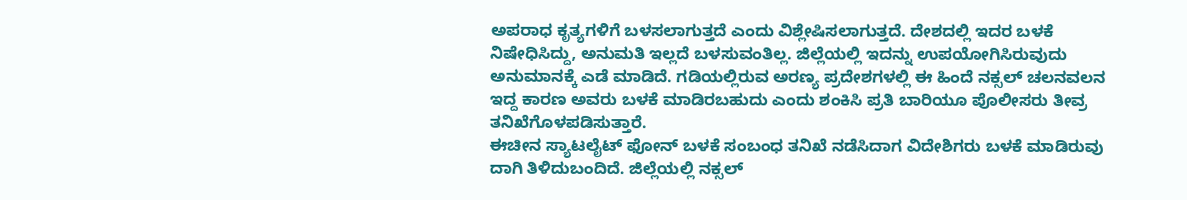ಅಪರಾಧ ಕೃತ್ಯಗಳಿಗೆ ಬಳಸಲಾಗುತ್ತದೆ ಎಂದು ವಿಶ್ಲೇಷಿಸಲಾಗುತ್ತದೆ. ದೇಶದಲ್ಲಿ ಇದರ ಬಳಕೆ ನಿಷೇಧಿಸಿದ್ದು, ಅನುಮತಿ ಇಲ್ಲದೆ ಬಳಸುವಂತಿಲ್ಲ. ಜಿಲ್ಲೆಯಲ್ಲಿ ಇದನ್ನು ಉಪಯೋಗಿಸಿರುವುದು ಅನುಮಾನಕ್ಕೆ ಎಡೆ ಮಾಡಿದೆ. ಗಡಿಯಲ್ಲಿರುವ ಅರಣ್ಯ ಪ್ರದೇಶಗಳಲ್ಲಿ ಈ ಹಿಂದೆ ನಕ್ಸಲ್ ಚಲನವಲನ ಇದ್ದ ಕಾರಣ ಅವರು ಬಳಕೆ ಮಾಡಿರಬಹುದು ಎಂದು ಶಂಕಿಸಿ ಪ್ರತಿ ಬಾರಿಯೂ ಪೊಲೀಸರು ತೀವ್ರ ತನಿಖೆಗೊಳಪಡಿಸುತ್ತಾರೆ.
ಈಚೀನ ಸ್ಯಾಟಲೈಟ್ ಫೋನ್ ಬಳಕೆ ಸಂಬಂಧ ತನಿಖೆ ನಡೆಸಿದಾಗ ವಿದೇಶಿಗರು ಬಳಕೆ ಮಾಡಿರುವು ದಾಗಿ ತಿಳಿದುಬಂದಿದೆ. ಜಿಲ್ಲೆಯಲ್ಲಿ ನಕ್ಸಲ್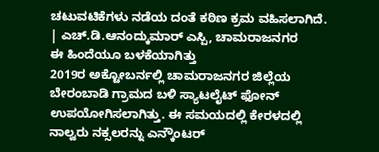ಚಟುವಟಿಕೆಗಳು ನಡೆಯ ದಂತೆ ಕಠಿಣ ಕ್ರಮ ವಹಿಸಲಾಗಿದೆ.
| ಎಚ್.ಡಿ.ಆನಂದ್ಕುಮಾರ್ ಎಸ್ಪಿ, ಚಾಮರಾಜನಗರ
ಈ ಹಿಂದೆಯೂ ಬಳಕೆಯಾಗಿತ್ತು
2019ರ ಅಕ್ಟೋಬರ್ನಲ್ಲಿ ಚಾಮರಾಜನಗರ ಜಿಲ್ಲೆಯ ಬೇರಂಬಾಡಿ ಗ್ರಾಮದ ಬಳಿ ಸ್ಯಾಟಲೈಟ್ ಫೋನ್ ಉಪಯೋಗಿಸಲಾಗಿತ್ತು. ಈ ಸಮಯದಲ್ಲಿ ಕೇರಳದಲ್ಲಿ ನಾಲ್ವರು ನಕ್ಸಲರನ್ನು ಎನ್ಕೌಂಟರ್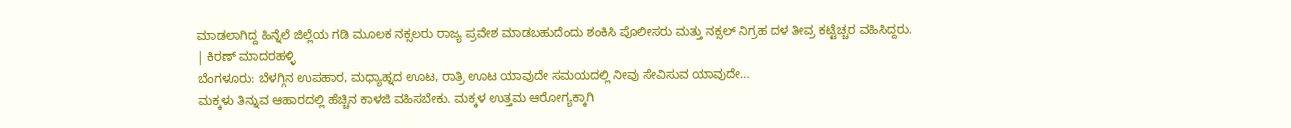ಮಾಡಲಾಗಿದ್ದ ಹಿನ್ನೆಲೆ ಜಿಲ್ಲೆಯ ಗಡಿ ಮೂಲಕ ನಕ್ಸಲರು ರಾಜ್ಯ ಪ್ರವೇಶ ಮಾಡಬಹುದೆಂದು ಶಂಕಿಸಿ ಪೊಲೀಸರು ಮತ್ತು ನಕ್ಸಲ್ ನಿಗ್ರಹ ದಳ ತೀವ್ರ ಕಟ್ಟೆಚ್ಚರ ವಹಿಸಿದ್ದರು.
| ಕಿರಣ್ ಮಾದರಹಳ್ಳಿ
ಬೆಂಗಳೂರು: ಬೆಳಗ್ಗಿನ ಉಪಹಾರ, ಮಧ್ಯಾಹ್ನದ ಊಟ, ರಾತ್ರಿ ಊಟ ಯಾವುದೇ ಸಮಯದಲ್ಲಿ ನೀವು ಸೇವಿಸುವ ಯಾವುದೇ…
ಮಕ್ಕಳು ತಿನ್ನುವ ಆಹಾರದಲ್ಲಿ ಹೆಚ್ಚಿನ ಕಾಳಜಿ ವಹಿಸಬೇಕು. ಮಕ್ಕಳ ಉತ್ತಮ ಆರೋಗ್ಯಕ್ಕಾಗಿ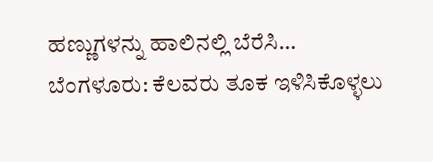ಹಣ್ಣುಗಳನ್ನು ಹಾಲಿನಲ್ಲಿ ಬೆರೆಸಿ…
ಬೆಂಗಳೂರು: ಕೆಲವರು ತೂಕ ಇಳಿಸಿಕೊಳ್ಳಲು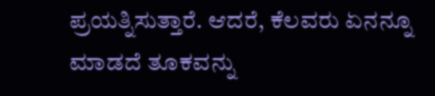ಪ್ರಯತ್ನಿಸುತ್ತಾರೆ. ಆದರೆ, ಕೆಲವರು ಏನನ್ನೂ ಮಾಡದೆ ತೂಕವನ್ನು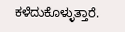ಕಳೆದುಕೊಳ್ಳುತ್ತಾರೆ.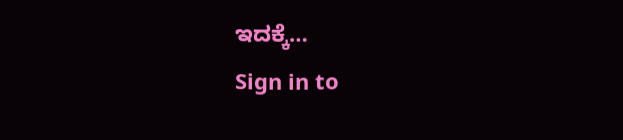ಇದಕ್ಕೆ…
Sign in to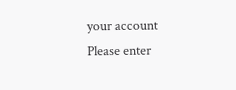your account
Please enter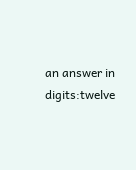an answer in digits:twelve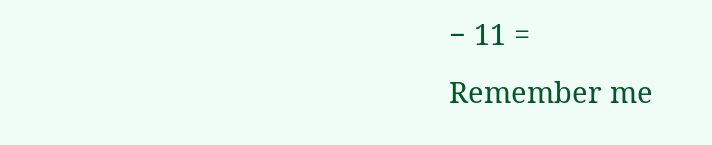− 11 =
Remember me